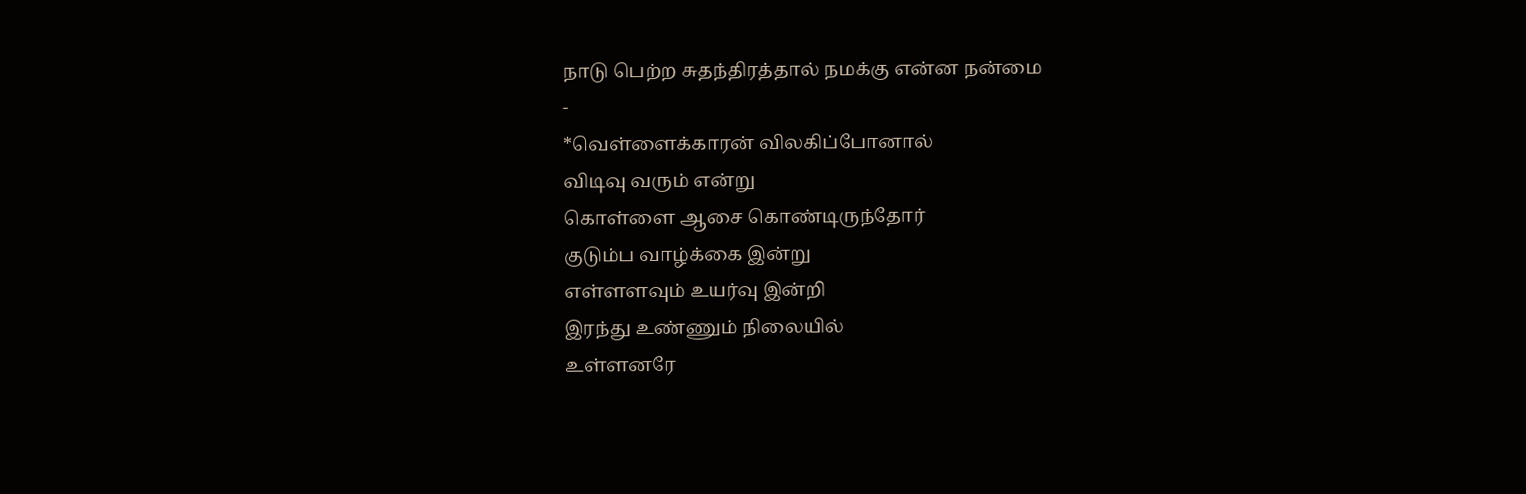நாடு பெற்ற சுதந்திரத்தால் நமக்கு என்ன நன்மை
-
*வெள்ளைக்காரன் விலகிப்போனால்
விடிவு வரும் என்று
கொள்ளை ஆசை கொண்டிருந்தோர்
குடும்ப வாழ்க்கை இன்று
எள்ளளவும் உயர்வு இன்றி
இரந்து உண்ணும் நிலையில்
உள்ளனரே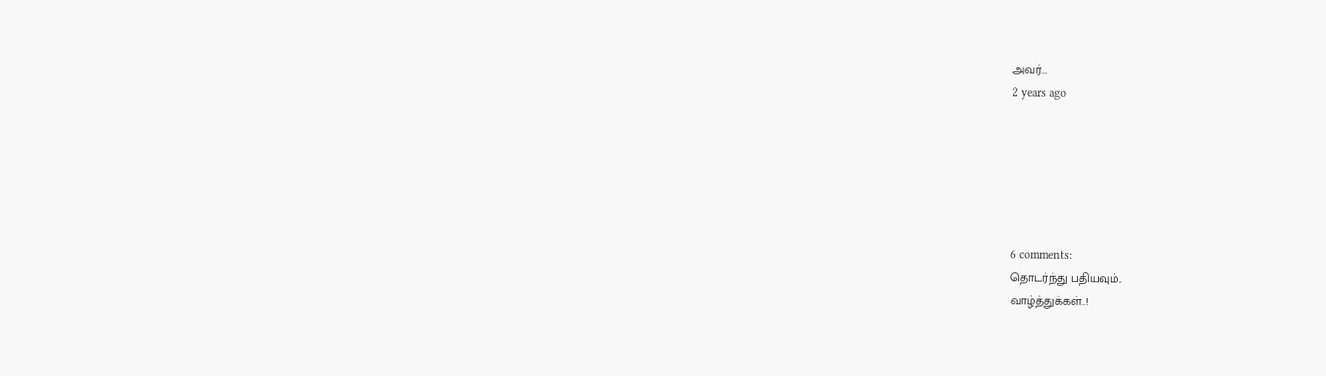அவர்...
2 years ago






6 comments:
தொடர்ந்து பதியவும்..
வாழ்த்துக்கள்..!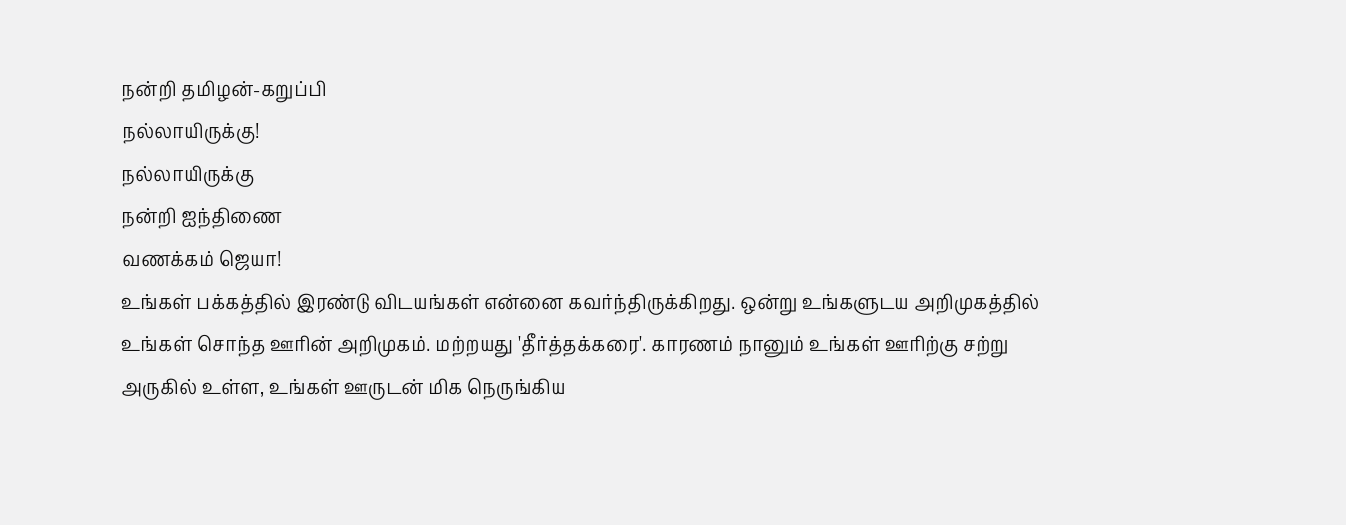நன்றி தமிழன்-கறுப்பி
நல்லாயிருக்கு!
நல்லாயிருக்கு
நன்றி ஐந்திணை
வணக்கம் ஜெயா!
உங்கள் பக்கத்தில் இரண்டு விடயங்கள் என்னை கவர்ந்திருக்கிறது. ஒன்று உங்களுடய அறிமுகத்தில் உங்கள் சொந்த ஊரின் அறிமுகம். மற்றயது 'தீர்த்தக்கரை'. காரணம் நானும் உங்கள் ஊரிற்கு சற்று அருகில் உள்ள, உங்கள் ஊருடன் மிக நெருங்கிய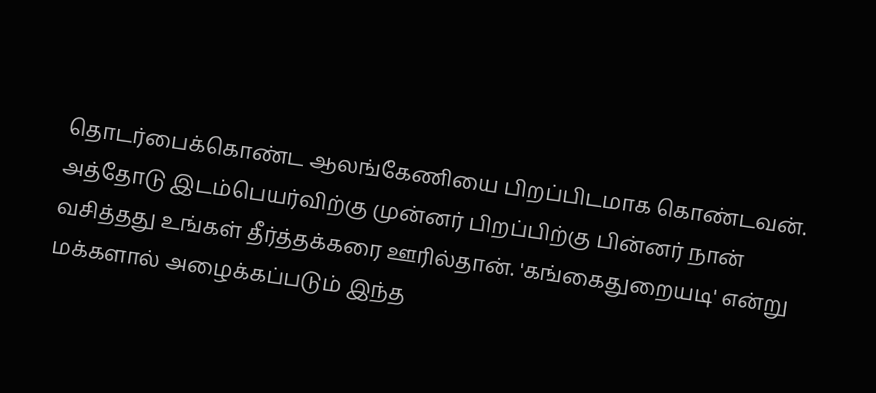தொடர்பைக்கொண்ட ஆலங்கேணியை பிறப்பிடமாக கொண்டவன். அத்தோடு இடம்பெயர்விற்கு முன்னர் பிறப்பிற்கு பின்னர் நான் வசித்தது உங்கள் தீர்த்தக்கரை ஊரில்தான். 'கங்கைதுறையடி' என்று மக்களால் அழைக்கப்படும் இந்த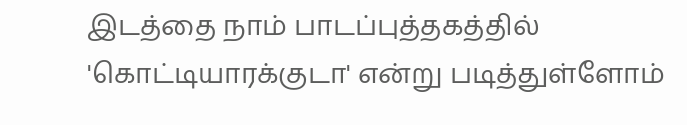இடத்தை நாம் பாடப்புத்தகத்தில் 'கொட்டியாரக்குடா' என்று படித்துள்ளோம்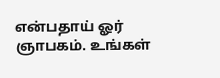என்பதாய் ஓர் ஞாபகம். உங்கள்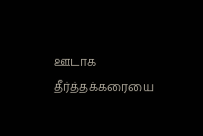ஊடாக தீர்த்தக்கரையை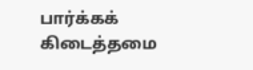பார்க்கக் கிடைத்தமை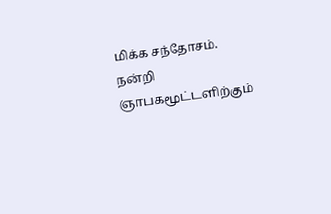மிக்க சந்தோசம்.
நன்றி ஞாபகமூட்டளிற்கும்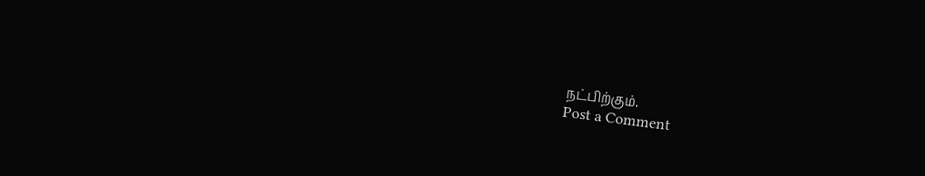நட்பிற்கும்.
Post a Comment